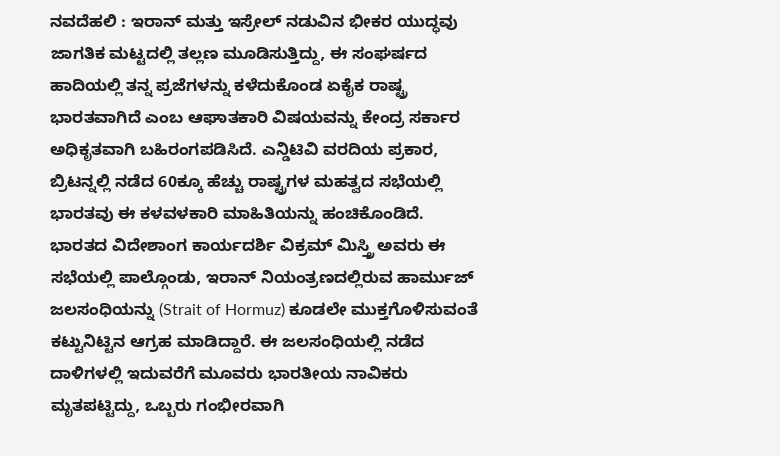ನವದೆಹಲಿ : ಇರಾನ್ ಮತ್ತು ಇಸ್ರೇಲ್ ನಡುವಿನ ಭೀಕರ ಯುದ್ಧವು ಜಾಗತಿಕ ಮಟ್ಟದಲ್ಲಿ ತಲ್ಲಣ ಮೂಡಿಸುತ್ತಿದ್ದು, ಈ ಸಂಘರ್ಷದ ಹಾದಿಯಲ್ಲಿ ತನ್ನ ಪ್ರಜೆಗಳನ್ನು ಕಳೆದುಕೊಂಡ ಏಕೈಕ ರಾಷ್ಟ್ರ ಭಾರತವಾಗಿದೆ ಎಂಬ ಆಘಾತಕಾರಿ ವಿಷಯವನ್ನು ಕೇಂದ್ರ ಸರ್ಕಾರ ಅಧಿಕೃತವಾಗಿ ಬಹಿರಂಗಪಡಿಸಿದೆ. ಎನ್ಡಿಟಿವಿ ವರದಿಯ ಪ್ರಕಾರ, ಬ್ರಿಟನ್ನಲ್ಲಿ ನಡೆದ 60ಕ್ಕೂ ಹೆಚ್ಚು ರಾಷ್ಟ್ರಗಳ ಮಹತ್ವದ ಸಭೆಯಲ್ಲಿ ಭಾರತವು ಈ ಕಳವಳಕಾರಿ ಮಾಹಿತಿಯನ್ನು ಹಂಚಿಕೊಂಡಿದೆ.
ಭಾರತದ ವಿದೇಶಾಂಗ ಕಾರ್ಯದರ್ಶಿ ವಿಕ್ರಮ್ ಮಿಸ್ತ್ರಿ ಅವರು ಈ ಸಭೆಯಲ್ಲಿ ಪಾಲ್ಗೊಂಡು, ಇರಾನ್ ನಿಯಂತ್ರಣದಲ್ಲಿರುವ ಹಾರ್ಮುಜ್ ಜಲಸಂಧಿಯನ್ನು (Strait of Hormuz) ಕೂಡಲೇ ಮುಕ್ತಗೊಳಿಸುವಂತೆ ಕಟ್ಟುನಿಟ್ಟಿನ ಆಗ್ರಹ ಮಾಡಿದ್ದಾರೆ. ಈ ಜಲಸಂಧಿಯಲ್ಲಿ ನಡೆದ ದಾಳಿಗಳಲ್ಲಿ ಇದುವರೆಗೆ ಮೂವರು ಭಾರತೀಯ ನಾವಿಕರು ಮೃತಪಟ್ಟಿದ್ದು, ಒಬ್ಬರು ಗಂಭೀರವಾಗಿ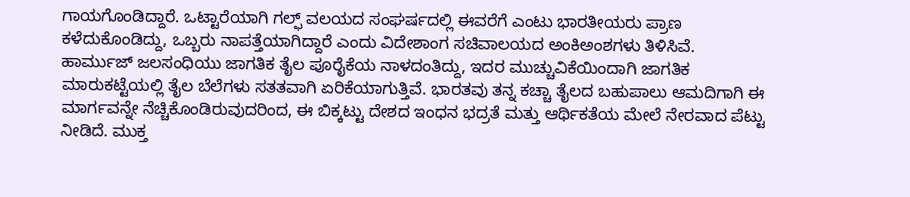ಗಾಯಗೊಂಡಿದ್ದಾರೆ. ಒಟ್ಟಾರೆಯಾಗಿ ಗಲ್ಫ್ ವಲಯದ ಸಂಘರ್ಷದಲ್ಲಿ ಈವರೆಗೆ ಎಂಟು ಭಾರತೀಯರು ಪ್ರಾಣ ಕಳೆದುಕೊಂಡಿದ್ದು, ಒಬ್ಬರು ನಾಪತ್ತೆಯಾಗಿದ್ದಾರೆ ಎಂದು ವಿದೇಶಾಂಗ ಸಚಿವಾಲಯದ ಅಂಕಿಅಂಶಗಳು ತಿಳಿಸಿವೆ.
ಹಾರ್ಮುಜ್ ಜಲಸಂಧಿಯು ಜಾಗತಿಕ ತೈಲ ಪೂರೈಕೆಯ ನಾಳದಂತಿದ್ದು, ಇದರ ಮುಚ್ಚುವಿಕೆಯಿಂದಾಗಿ ಜಾಗತಿಕ ಮಾರುಕಟ್ಟೆಯಲ್ಲಿ ತೈಲ ಬೆಲೆಗಳು ಸತತವಾಗಿ ಏರಿಕೆಯಾಗುತ್ತಿವೆ. ಭಾರತವು ತನ್ನ ಕಚ್ಚಾ ತೈಲದ ಬಹುಪಾಲು ಆಮದಿಗಾಗಿ ಈ ಮಾರ್ಗವನ್ನೇ ನೆಚ್ಚಿಕೊಂಡಿರುವುದರಿಂದ, ಈ ಬಿಕ್ಕಟ್ಟು ದೇಶದ ಇಂಧನ ಭದ್ರತೆ ಮತ್ತು ಆರ್ಥಿಕತೆಯ ಮೇಲೆ ನೇರವಾದ ಪೆಟ್ಟು ನೀಡಿದೆ. ಮುಕ್ತ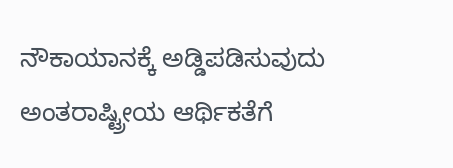ನೌಕಾಯಾನಕ್ಕೆ ಅಡ್ಡಿಪಡಿಸುವುದು ಅಂತರಾಷ್ಟ್ರೀಯ ಆರ್ಥಿಕತೆಗೆ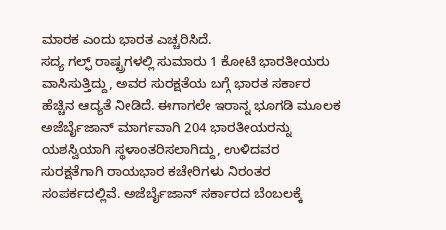ಮಾರಕ ಎಂದು ಭಾರತ ಎಚ್ಚರಿಸಿದೆ.
ಸದ್ಯ ಗಲ್ಫ್ ರಾಷ್ಟ್ರಗಳಲ್ಲಿ ಸುಮಾರು 1 ಕೋಟಿ ಭಾರತೀಯರು ವಾಸಿಸುತ್ತಿದ್ದು, ಅವರ ಸುರಕ್ಷತೆಯ ಬಗ್ಗೆ ಭಾರತ ಸರ್ಕಾರ ಹೆಚ್ಚಿನ ಆದ್ಯತೆ ನೀಡಿದೆ. ಈಗಾಗಲೇ ಇರಾನ್ನ ಭೂಗಡಿ ಮೂಲಕ ಅಜೆರ್ಬೈಜಾನ್ ಮಾರ್ಗವಾಗಿ 204 ಭಾರತೀಯರನ್ನು ಯಶಸ್ವಿಯಾಗಿ ಸ್ಥಳಾಂತರಿಸಲಾಗಿದ್ದು, ಉಳಿದವರ ಸುರಕ್ಷತೆಗಾಗಿ ರಾಯಭಾರ ಕಚೇರಿಗಳು ನಿರಂತರ ಸಂಪರ್ಕದಲ್ಲಿವೆ. ಅಜೆರ್ಬೈಜಾನ್ ಸರ್ಕಾರದ ಬೆಂಬಲಕ್ಕೆ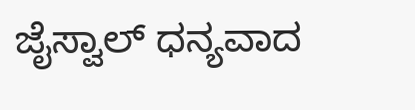ಜೈಸ್ವಾಲ್ ಧನ್ಯವಾದ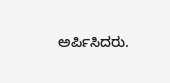ಅರ್ಪಿಸಿದರು.